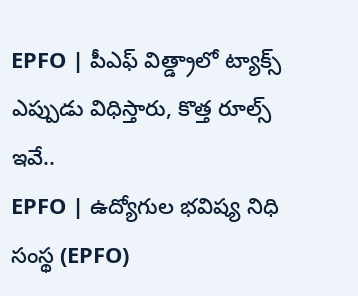EPFO | పీఎఫ్ విత్డ్రాలో ట్యాక్స్ ఎప్పుడు విధిస్తారు, కొత్త రూల్స్ ఇవే..
EPFO | ఉద్యోగుల భవిష్య నిధి సంస్థ (EPFO)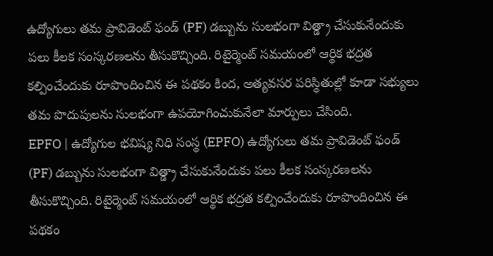ఉద్యోగులు తమ ప్రావిడెంట్ ఫండ్ (PF) డబ్బును సులభంగా విత్డ్రా చేసుకునేందుకు పలు కీలక సంస్కరణలను తీసుకొచ్చింది. రిటైర్మెంట్ సమయంలో ఆర్థిక భద్రత కల్పించేందుకు రూపొందించిన ఈ పథకం కింద, అత్యవసర పరిస్థితుల్లో కూడా సభ్యులు తమ పొదుపులను సులభంగా ఉపయోగించుకునేలా మార్పులు చేసింది.
EPFO | ఉద్యోగుల భవిష్య నిధి సంస్థ (EPFO) ఉద్యోగులు తమ ప్రావిడెంట్ ఫండ్ (PF) డబ్బును సులభంగా విత్డ్రా చేసుకునేందుకు పలు కీలక సంస్కరణలను తీసుకొచ్చింది. రిటైర్మెంట్ సమయంలో ఆర్థిక భద్రత కల్పించేందుకు రూపొందించిన ఈ పథకం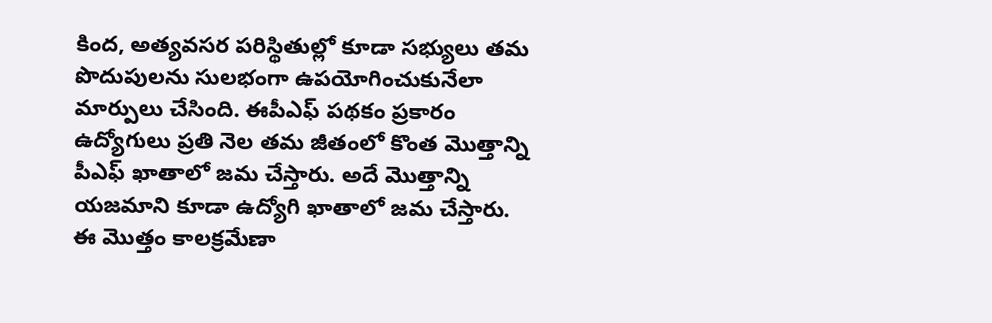కింద, అత్యవసర పరిస్థితుల్లో కూడా సభ్యులు తమ పొదుపులను సులభంగా ఉపయోగించుకునేలా మార్పులు చేసింది. ఈపీఎఫ్ పథకం ప్రకారం ఉద్యోగులు ప్రతి నెల తమ జీతంలో కొంత మొత్తాన్ని పీఎఫ్ ఖాతాలో జమ చేస్తారు. అదే మొత్తాన్ని యజమాని కూడా ఉద్యోగి ఖాతాలో జమ చేస్తారు. ఈ మొత్తం కాలక్రమేణా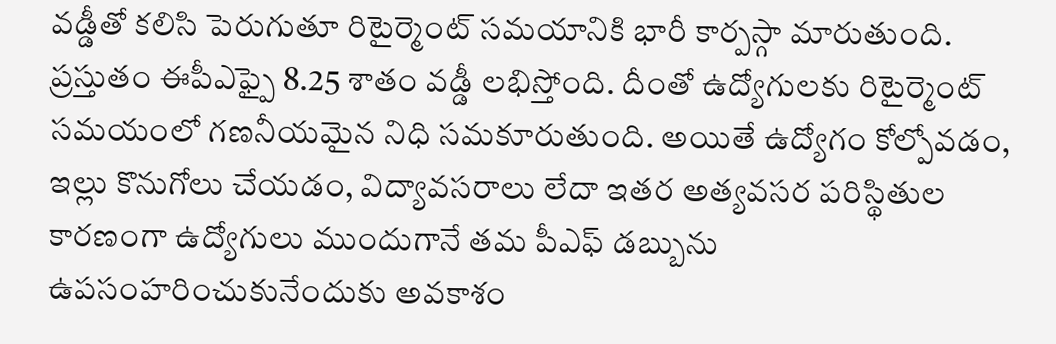వడ్డీతో కలిసి పెరుగుతూ రిటైర్మెంట్ సమయానికి భారీ కార్పస్గా మారుతుంది. ప్రస్తుతం ఈపీఎఫ్పై 8.25 శాతం వడ్డీ లభిస్తోంది. దీంతో ఉద్యోగులకు రిటైర్మెంట్ సమయంలో గణనీయమైన నిధి సమకూరుతుంది. అయితే ఉద్యోగం కోల్పోవడం, ఇల్లు కొనుగోలు చేయడం, విద్యావసరాలు లేదా ఇతర అత్యవసర పరిస్థితుల కారణంగా ఉద్యోగులు ముందుగానే తమ పీఎఫ్ డబ్బును ఉపసంహరించుకునేందుకు అవకాశం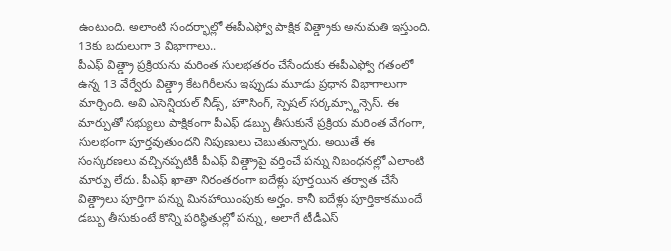ఉంటుంది. అలాంటి సందర్భాల్లో ఈపీఎఫ్వో పాక్షిక విత్డ్రాకు అనుమతి ఇస్తుంది.
13కు బదులుగా 3 విభాగాలు..
పీఎఫ్ విత్డ్రా ప్రక్రియను మరింత సులభతరం చేసేందుకు ఈపీఎఫ్వో గతంలో ఉన్న 13 వేర్వేరు విత్డ్రా కేటగిరీలను ఇప్పుడు మూడు ప్రధాన విభాగాలుగా మార్చింది. అవి ఎసెన్షియల్ నీడ్స్, హౌసింగ్, స్పెషల్ సర్కమ్స్టాన్సెస్. ఈ మార్పుతో సభ్యులు పాక్షికంగా పీఎఫ్ డబ్బు తీసుకునే ప్రక్రియ మరింత వేగంగా, సులభంగా పూర్తవుతుందని నిపుణులు చెబుతున్నారు. అయితే ఈ సంస్కరణలు వచ్చినప్పటికీ పీఎఫ్ విత్డ్రాపై వర్తించే పన్ను నిబంధనల్లో ఎలాంటి మార్పు లేదు. పీఎఫ్ ఖాతా నిరంతరంగా ఐదేళ్లు పూర్తయిన తర్వాత చేసే విత్డ్రాలు పూర్తిగా పన్ను మినహాయింపుకు అర్హం. కానీ ఐదేళ్లు పూర్తికాకముందే డబ్బు తీసుకుంటే కొన్ని పరిస్థితుల్లో పన్ను, అలాగే టీడీఎస్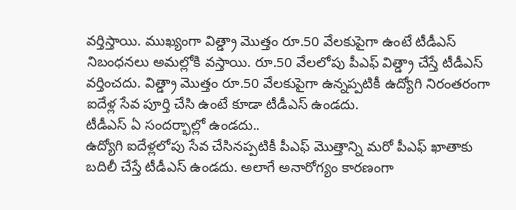వర్తిస్తాయి. ముఖ్యంగా విత్డ్రా మొత్తం రూ.50 వేలకుపైగా ఉంటే టీడీఎస్ నిబంధనలు అమల్లోకి వస్తాయి. రూ.50 వేలలోపు పీఎఫ్ విత్డ్రా చేస్తే టీడీఎస్ వర్తించదు. విత్డ్రా మొత్తం రూ.50 వేలకుపైగా ఉన్నప్పటికీ ఉద్యోగి నిరంతరంగా ఐదేళ్ల సేవ పూర్తి చేసి ఉంటే కూడా టీడీఎస్ ఉండదు.
టీడీఎస్ ఏ సందర్భాల్లో ఉండదు..
ఉద్యోగి ఐదేళ్లలోపు సేవ చేసినప్పటికీ పీఎఫ్ మొత్తాన్ని మరో పీఎఫ్ ఖాతాకు బదిలీ చేస్తే టీడీఎస్ ఉండదు. అలాగే అనారోగ్యం కారణంగా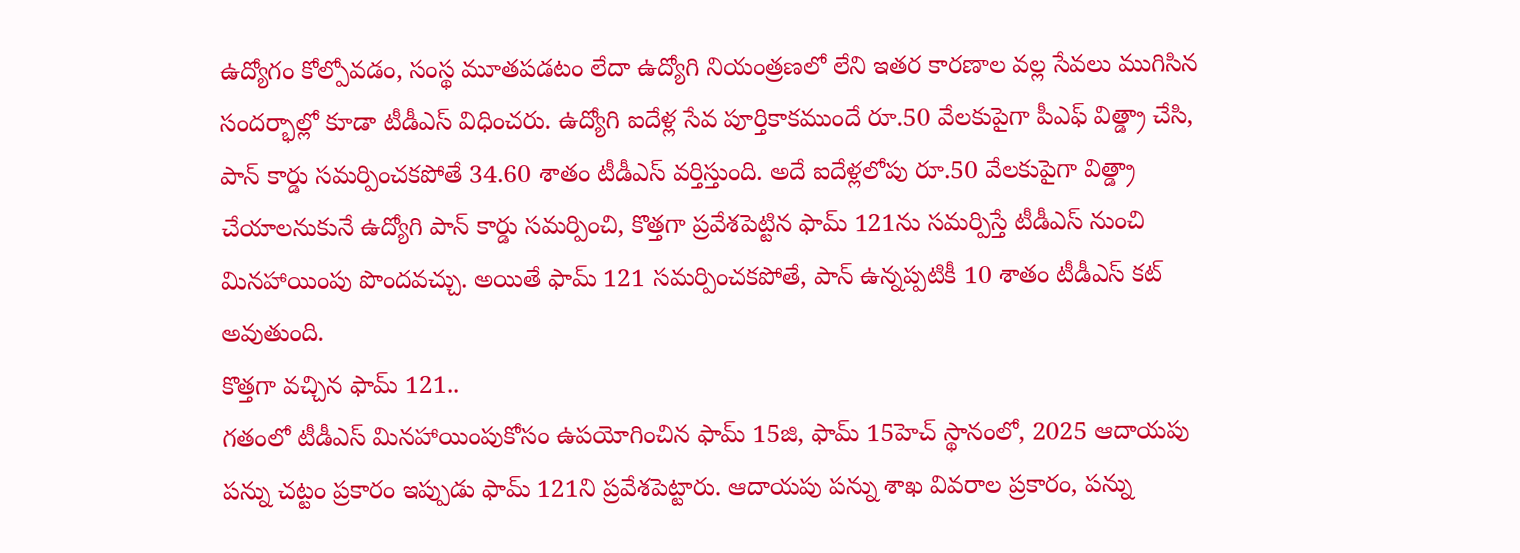ఉద్యోగం కోల్పోవడం, సంస్థ మూతపడటం లేదా ఉద్యోగి నియంత్రణలో లేని ఇతర కారణాల వల్ల సేవలు ముగిసిన సందర్భాల్లో కూడా టీడీఎస్ విధించరు. ఉద్యోగి ఐదేళ్ల సేవ పూర్తికాకముందే రూ.50 వేలకుపైగా పీఎఫ్ విత్డ్రా చేసి, పాన్ కార్డు సమర్పించకపోతే 34.60 శాతం టీడీఎస్ వర్తిస్తుంది. అదే ఐదేళ్లలోపు రూ.50 వేలకుపైగా విత్డ్రా చేయాలనుకునే ఉద్యోగి పాన్ కార్డు సమర్పించి, కొత్తగా ప్రవేశపెట్టిన ఫామ్ 121ను సమర్పిస్తే టీడీఎస్ నుంచి మినహాయింపు పొందవచ్చు. అయితే ఫామ్ 121 సమర్పించకపోతే, పాన్ ఉన్నప్పటికీ 10 శాతం టీడీఎస్ కట్ అవుతుంది.
కొత్తగా వచ్చిన ఫామ్ 121..
గతంలో టీడీఎస్ మినహాయింపుకోసం ఉపయోగించిన ఫామ్ 15జి, ఫామ్ 15హెచ్ స్థానంలో, 2025 ఆదాయపు పన్ను చట్టం ప్రకారం ఇప్పుడు ఫామ్ 121ని ప్రవేశపెట్టారు. ఆదాయపు పన్ను శాఖ వివరాల ప్రకారం, పన్ను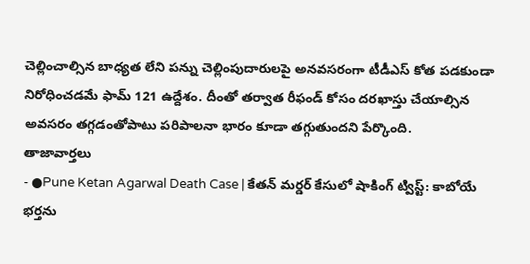చెల్లించాల్సిన బాధ్యత లేని పన్ను చెల్లింపుదారులపై అనవసరంగా టీడీఎస్ కోత పడకుండా నిరోధించడమే ఫామ్ 121 ఉద్దేశం. దీంతో తర్వాత రీఫండ్ కోసం దరఖాస్తు చేయాల్సిన అవసరం తగ్గడంతోపాటు పరిపాలనా భారం కూడా తగ్గుతుందని పేర్కొంది.
తాజావార్తలు
- ●Pune Ketan Agarwal Death Case | కేతన్ మర్డర్ కేసులో షాకింగ్ ట్విస్ట్: కాబోయే భర్తను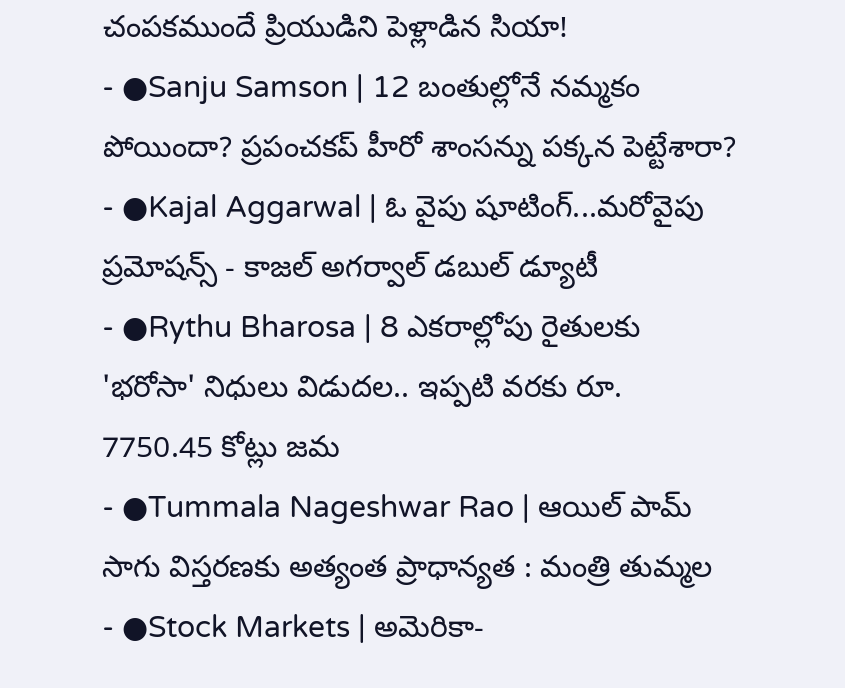చంపకముందే ప్రియుడిని పెళ్లాడిన సియా!
- ●Sanju Samson | 12 బంతుల్లోనే నమ్మకం పోయిందా? ప్రపంచకప్ హీరో శాంసన్ను పక్కన పెట్టేశారా?
- ●Kajal Aggarwal | ఓ వైపు షూటింగ్...మరోవైపు ప్రమోషన్స్ - కాజల్ అగర్వాల్ డబుల్ డ్యూటీ
- ●Rythu Bharosa | 8 ఎకరాల్లోపు రైతులకు 'భరోసా' నిధులు విడుదల.. ఇప్పటి వరకు రూ. 7750.45 కోట్లు జమ
- ●Tummala Nageshwar Rao | ఆయిల్ పామ్ సాగు విస్తరణకు అత్యంత ప్రాధాన్యత : మంత్రి తుమ్మల
- ●Stock Markets | అమెరికా-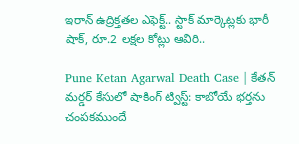ఇరాన్ ఉద్రిక్తతల ఎఫెక్ట్.. స్టాక్ మార్కెట్లకు భారీ షాక్, రూ.2 లక్షల కోట్లు ఆవిరి..

Pune Ketan Agarwal Death Case | కేతన్ మర్డర్ కేసులో షాకింగ్ ట్విస్ట్: కాబోయే భర్తను చంపకముందే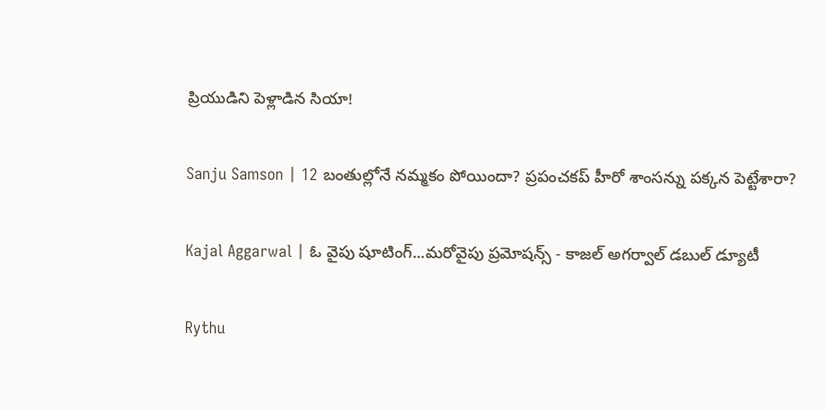ప్రియుడిని పెళ్లాడిన సియా!

Sanju Samson | 12 బంతుల్లోనే నమ్మకం పోయిందా? ప్రపంచకప్ హీరో శాంసన్ను పక్కన పెట్టేశారా?

Kajal Aggarwal | ఓ వైపు షూటింగ్...మరోవైపు ప్రమోషన్స్ - కాజల్ అగర్వాల్ డబుల్ డ్యూటీ

Rythu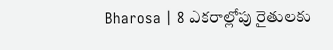Bharosa | 8 ఎకరాల్లోపు రైతులకు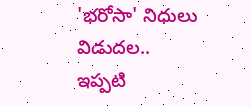'భరోసా' నిధులు విడుదల.. ఇప్పటి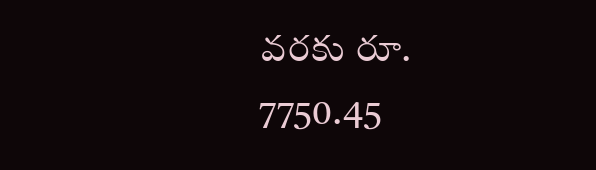వరకు రూ. 7750.45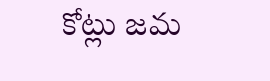కోట్లు జమ